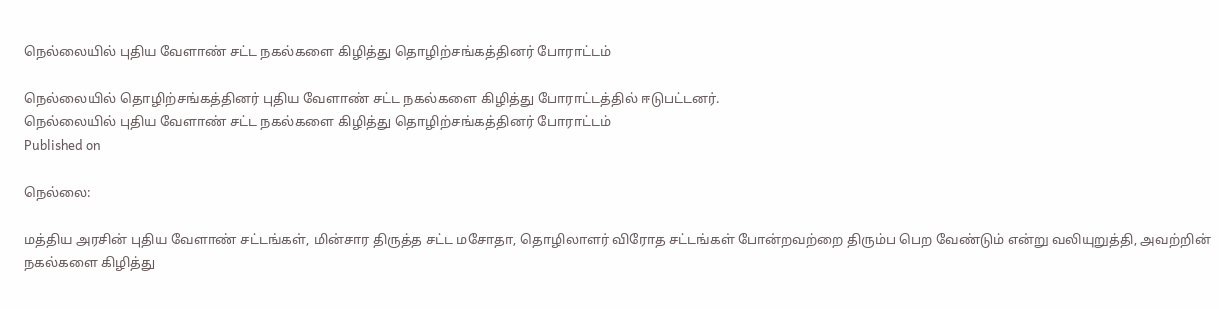நெல்லையில் புதிய வேளாண் சட்ட நகல்களை கிழித்து தொழிற்சங்கத்தினர் போராட்டம்

நெல்லையில் தொழிற்சங்கத்தினர் புதிய வேளாண் சட்ட நகல்களை கிழித்து போராட்டத்தில் ஈடுபட்டனர்.
நெல்லையில் புதிய வேளாண் சட்ட நகல்களை கிழித்து தொழிற்சங்கத்தினர் போராட்டம்
Published on

நெல்லை:

மத்திய அரசின் புதிய வேளாண் சட்டங்கள், மின்சார திருத்த சட்ட மசோதா, தொழிலாளர் விரோத சட்டங்கள் போன்றவற்றை திரும்ப பெற வேண்டும் என்று வலியுறுத்தி, அவற்றின் நகல்களை கிழித்து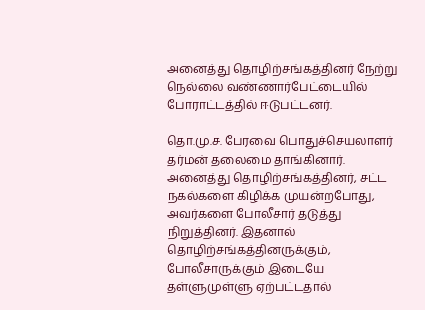அனைத்து தொழிற்சங்கத்தினர் நேற்று நெல்லை வண்ணார்பேட்டையில் போராட்டத்தில் ஈடுபட்டனர்.

தொ.மு.ச. பேரவை பொதுச்செயலாளர் தர்மன் தலைமை தாங்கினார். அனைத்து தொழிற்சங்கத்தினர், சட்ட நகல்களை கிழிக்க முயன்றபோது, அவர்களை போலீசார் தடுத்து நிறுத்தினர். இதனால் தொழிற்சங்கத்தினருக்கும், போலீசாருக்கும் இடையே தள்ளுமுள்ளு ஏற்பட்டதால்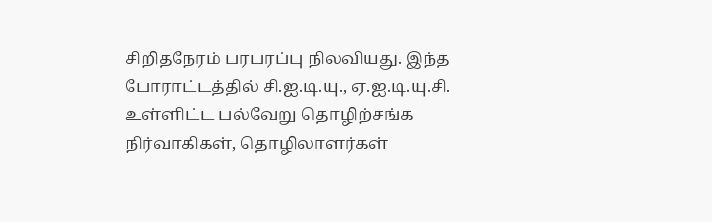சிறிதநேரம் பரபரப்பு நிலவியது. இந்த போராட்டத்தில் சி.ஐ.டி.யு., ஏ.ஐ.டி.யு.சி. உள்ளிட்ட பல்வேறு தொழிற்சங்க நிர்வாகிகள், தொழிலாளர்கள்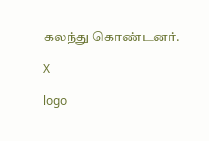கலந்து கொண்டனர்.

X

logo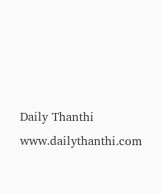Daily Thanthi
www.dailythanthi.com